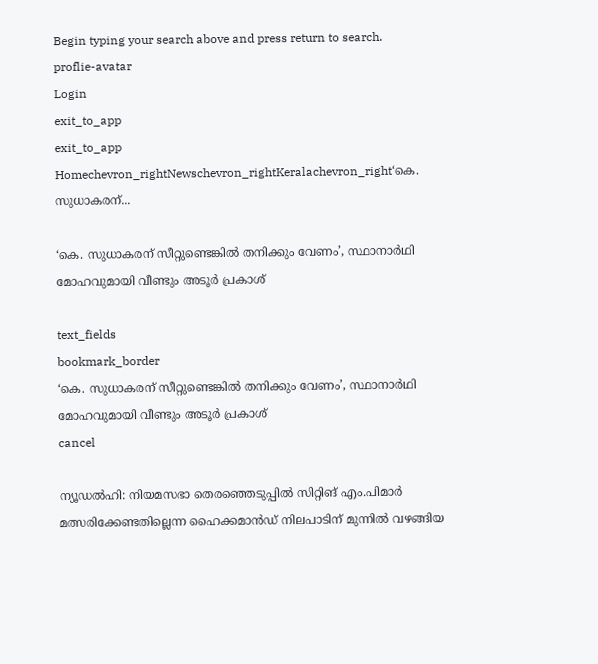Begin typing your search above and press return to search.
proflie-avatar
Login
exit_to_app
exit_to_app
Homechevron_rightNewschevron_rightKeralachevron_right‘കെ. സുധാകരന്...

‘കെ. സുധാകരന് സീറ്റുണ്ടെങ്കിൽ തനിക്കും വേണം’, സ്ഥാനാർഥി മോഹവുമായി വീണ്ടും അടൂർ പ്രകാശ്

text_fields
bookmark_border
‘കെ. സുധാകരന് സീറ്റുണ്ടെങ്കിൽ തനിക്കും വേണം’, സ്ഥാനാർഥി മോഹവുമായി വീണ്ടും അടൂർ പ്രകാശ്
cancel

ന്യൂഡൽഹി: നിയമസഭാ തെരഞ്ഞെടുപ്പിൽ സിറ്റിങ് എം.പിമാർ മത്സരിക്കേണ്ടതില്ലെന്ന ഹൈക്കമാൻഡ് നിലപാടിന് മുന്നിൽ വഴങ്ങിയ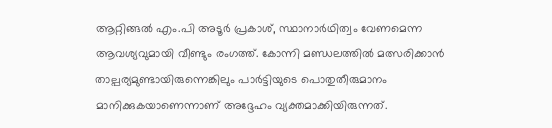ആറ്റിങ്ങൽ എം.പി അടൂർ പ്രകാശ്, സ്ഥാനാർഥിത്വം വേണമെന്ന ആവശ്യവുമായി വീണ്ടും രംഗത്ത്. കോന്നി മണ്ഡലത്തിൽ മത്സരിക്കാൻ താല്പര്യമുണ്ടായിരുന്നെങ്കിലും പാർട്ടിയുടെ പൊതുതീരുമാനം മാനിക്കുകയാണെന്നാണ് അദ്ദേഹം വ്യക്തമാക്കിയിരുന്നത്.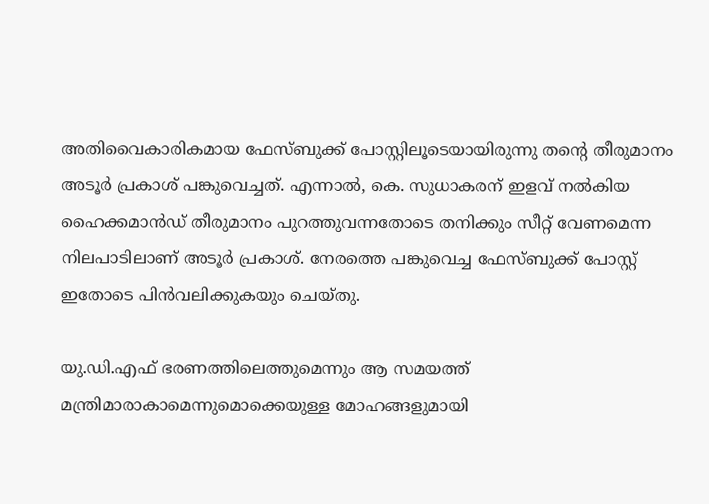അതിവൈകാരികമായ ഫേസ്ബുക്ക് പോസ്റ്റിലൂടെയായിരുന്നു തന്‍റെ തീരുമാനം അടൂർ പ്രകാശ് പങ്കുവെച്ചത്. എന്നാൽ, കെ. സുധാകരന് ഇളവ് നൽകിയ ഹൈക്കമാൻഡ് തീരുമാനം പുറത്തുവന്നതോടെ തനിക്കും സീറ്റ് വേണമെന്ന നിലപാടിലാണ് അടൂർ പ്രകാശ്. നേരത്തെ പങ്കുവെച്ച ഫേസ്ബുക്ക് പോസ്റ്റ് ഇതോടെ പിൻവലിക്കുകയും ചെയ്തു.

യു.ഡി.എഫ് ഭരണത്തിലെത്തുമെന്നും ആ സമയത്ത് മന്ത്രിമാരാകാമെന്നുമൊക്കെയുള്ള മോഹങ്ങളുമായി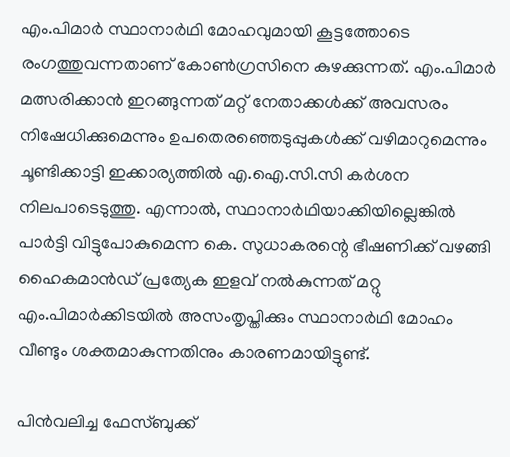എം.പിമാർ സ്ഥാനാർഥി മോഹവുമായി കൂട്ടത്തോടെ രംഗത്തുവന്നതാണ് കോൺഗ്രസിനെ കുഴക്കുന്നത്. എം.പിമാർ മത്സരിക്കാൻ ഇറങ്ങുന്നത് മറ്റ് നേതാക്കൾക്ക് അവസരം നിഷേധിക്കുമെന്നും ഉപതെരഞ്ഞെടുപ്പുകൾക്ക് വഴിമാറുമെന്നും ചൂണ്ടിക്കാട്ടി ഇക്കാര്യത്തിൽ എ.ഐ.സി.സി കർശന നിലപാടെടുത്തു. എന്നാൽ, സ്ഥാനാർഥിയാക്കിയില്ലെങ്കിൽ പാർട്ടി വിട്ടുപോകുമെന്ന കെ. സുധാകരന്റെ ഭീഷണിക്ക് വഴങ്ങി ഹൈകമാൻഡ് പ്രത്യേക ഇളവ് നൽകുന്നത് മറ്റു എം.പിമാർക്കിടയിൽ അസംതൃപ്തിക്കും സ്ഥാനാർഥി മോഹം വീണ്ടും ശക്തമാകുന്നതിനും കാരണമായിട്ടുണ്ട്.

പിൻവലിച്ച ഫേസ്ബുക്ക്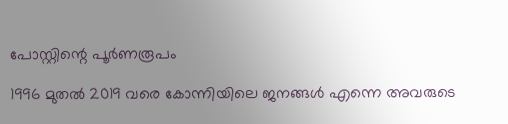പോസ്റ്റിന്റെ പൂർണരൂപം

1996 മുതൽ 2019 വരെ കോന്നിയിലെ ജനങ്ങൾ എന്നെ അവരുടെ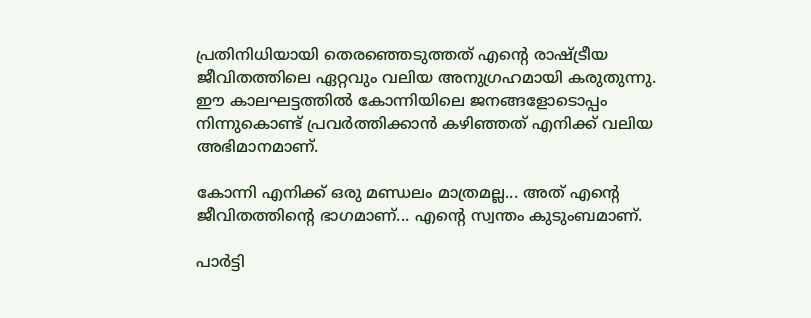പ്രതിനിധിയായി തെരഞ്ഞെടുത്തത് എന്റെ രാഷ്ട്രീയ ജീവിതത്തിലെ ഏറ്റവും വലിയ അനുഗ്രഹമായി കരുതുന്നു. ഈ കാലഘട്ടത്തിൽ കോന്നിയിലെ ജനങ്ങളോടൊപ്പം നിന്നുകൊണ്ട് പ്രവർത്തിക്കാൻ കഴിഞ്ഞത് എനിക്ക് വലിയ അഭിമാനമാണ്.

കോന്നി എനിക്ക് ഒരു മണ്ഡലം മാത്രമല്ല... അത് എന്റെ ജീവിതത്തിന്റെ ഭാഗമാണ്... എന്റെ സ്വന്തം കുടുംബമാണ്.

പാർട്ടി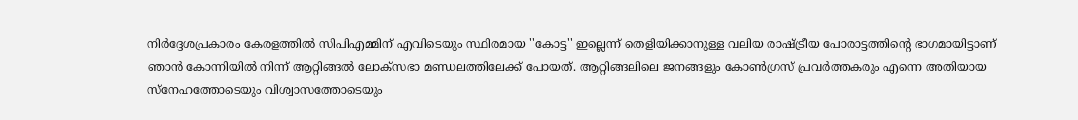നിർദ്ദേശപ്രകാരം കേരളത്തിൽ സിപിഎമ്മിന് എവിടെയും സ്ഥിരമായ ''കോട്ട'' ഇല്ലെന്ന് തെളിയിക്കാനുള്ള വലിയ രാഷ്ട്രീയ പോരാട്ടത്തിന്റെ ഭാഗമായിട്ടാണ് ഞാൻ കോന്നിയിൽ നിന്ന് ആറ്റിങ്ങൽ ലോക്‌സഭാ മണ്ഡലത്തിലേക്ക് പോയത്. ആറ്റിങ്ങലിലെ ജനങ്ങളും കോൺഗ്രസ് പ്രവർത്തകരും എന്നെ അതിയായ സ്‌നേഹത്തോടെയും വിശ്വാസത്തോടെയും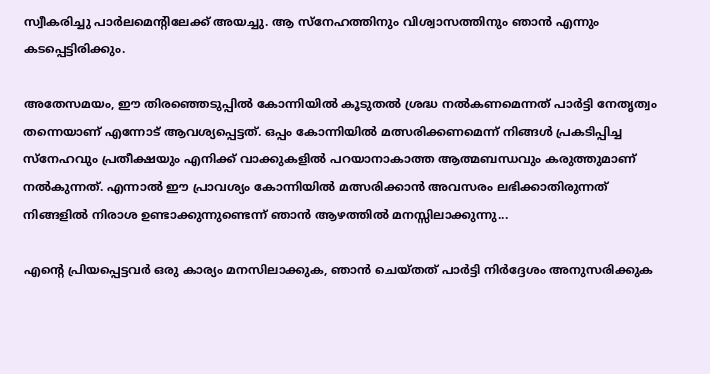സ്വീകരിച്ചു പാർലമെന്റിലേക്ക് അയച്ചു. ആ സ്‌നേഹത്തിനും വിശ്വാസത്തിനും ഞാൻ എന്നും കടപ്പെട്ടിരിക്കും.

അതേസമയം, ഈ തിരഞ്ഞെടുപ്പിൽ കോന്നിയിൽ കൂടുതൽ ശ്രദ്ധ നൽകണമെന്നത് പാർട്ടി നേതൃത്വം തന്നെയാണ് എന്നോട് ആവശ്യപ്പെട്ടത്. ഒപ്പം കോന്നിയിൽ മത്സരിക്കണമെന്ന് നിങ്ങൾ പ്രകടിപ്പിച്ച സ്‌നേഹവും പ്രതീക്ഷയും എനിക്ക് വാക്കുകളിൽ പറയാനാകാത്ത ആത്മബന്ധവും കരുത്തുമാണ് നൽകുന്നത്. എന്നാൽ ഈ പ്രാവശ്യം കോന്നിയിൽ മത്സരിക്കാൻ അവസരം ലഭിക്കാതിരുന്നത് നിങ്ങളിൽ നിരാശ ഉണ്ടാക്കുന്നുണ്ടെന്ന് ഞാൻ ആഴത്തിൽ മനസ്സിലാക്കുന്നു...

എന്റെ പ്രിയപ്പെട്ടവർ ഒരു കാര്യം മനസിലാക്കുക, ഞാൻ ചെയ്തത് പാർട്ടി നിർദ്ദേശം അനുസരിക്കുക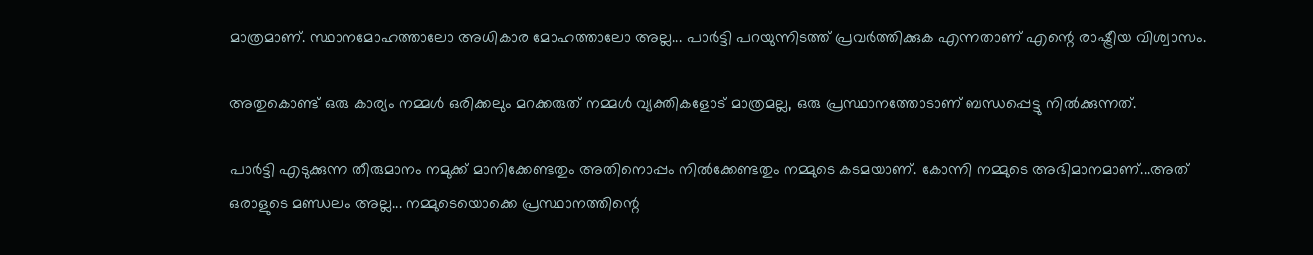മാത്രമാണ്. സ്ഥാനമോഹത്താലോ അധികാര മോഹത്താലോ അല്ല... പാർട്ടി പറയുന്നിടത്ത് പ്രവർത്തിക്കുക എന്നതാണ് എന്റെ രാഷ്ട്രീയ വിശ്വാസം.

അതുകൊണ്ട് ഒരു കാര്യം നമ്മൾ ഒരിക്കലും മറക്കരുത് നമ്മൾ വ്യക്തികളോട് മാത്രമല്ല, ഒരു പ്രസ്ഥാനത്തോടാണ് ബന്ധപ്പെട്ടു നിൽക്കുന്നത്.

പാർട്ടി എടുക്കുന്ന തീരുമാനം നമുക്ക് മാനിക്കേണ്ടതും അതിനൊപ്പം നിൽക്കേണ്ടതും നമ്മുടെ കടമയാണ്. കോന്നി നമ്മുടെ അഭിമാനമാണ്...അത് ഒരാളുടെ മണ്ഡലം അല്ല... നമ്മുടെയൊക്കെ പ്രസ്ഥാനത്തിന്റെ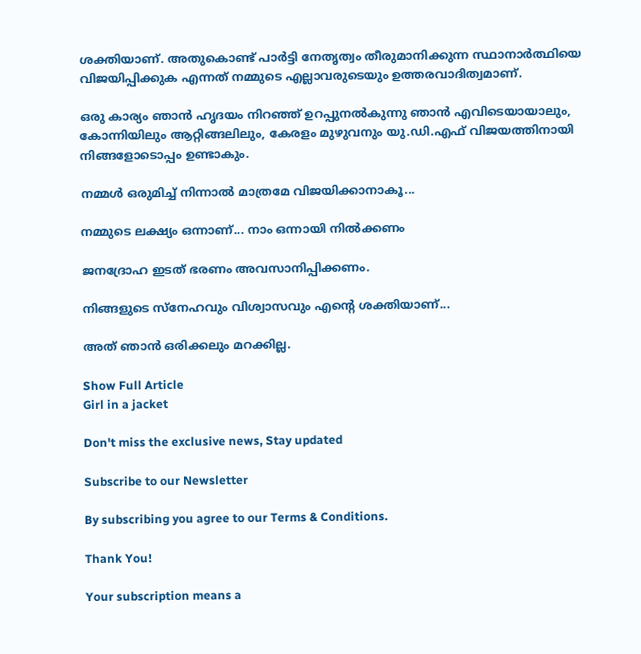ശക്തിയാണ്. അതുകൊണ്ട് പാർട്ടി നേതൃത്വം തീരുമാനിക്കുന്ന സ്ഥാനാർത്ഥിയെ വിജയിപ്പിക്കുക എന്നത് നമ്മുടെ എല്ലാവരുടെയും ഉത്തരവാദിത്വമാണ്.

ഒരു കാര്യം ഞാൻ ഹൃദയം നിറഞ്ഞ് ഉറപ്പുനൽകുന്നു ഞാൻ എവിടെയായാലും, കോന്നിയിലും ആറ്റിങ്ങലിലും, കേരളം മുഴുവനും യു.ഡി.എഫ് വിജയത്തിനായി നിങ്ങളോടൊപ്പം ഉണ്ടാകും.

നമ്മൾ ഒരുമിച്ച് നിന്നാൽ മാത്രമേ വിജയിക്കാനാകൂ...

നമ്മുടെ ലക്ഷ്യം ഒന്നാണ്... നാം ഒന്നായി നിൽക്കണം

ജനദ്രോഹ ഇടത് ഭരണം അവസാനിപ്പിക്കണം.

നിങ്ങളുടെ സ്‌നേഹവും വിശ്വാസവും എന്റെ ശക്തിയാണ്...

അത് ഞാൻ ഒരിക്കലും മറക്കില്ല.

Show Full Article
Girl in a jacket

Don't miss the exclusive news, Stay updated

Subscribe to our Newsletter

By subscribing you agree to our Terms & Conditions.

Thank You!

Your subscription means a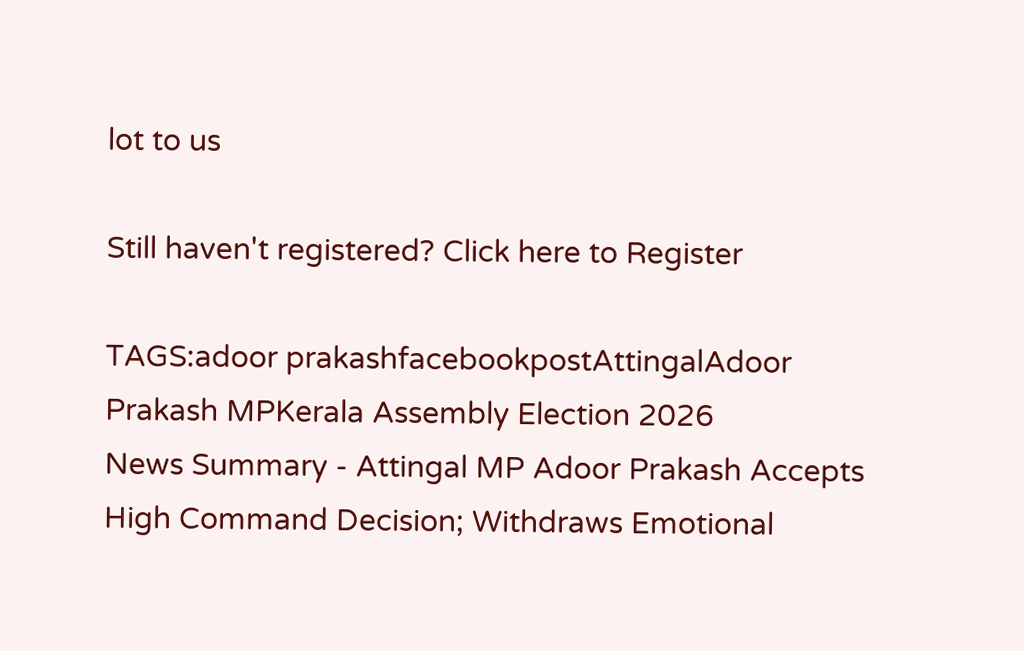lot to us

Still haven't registered? Click here to Register

TAGS:adoor prakashfacebookpostAttingalAdoor Prakash MPKerala Assembly Election 2026
News Summary - Attingal MP Adoor Prakash Accepts High Command Decision; Withdraws Emotional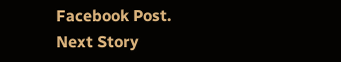Facebook Post.
Next Story